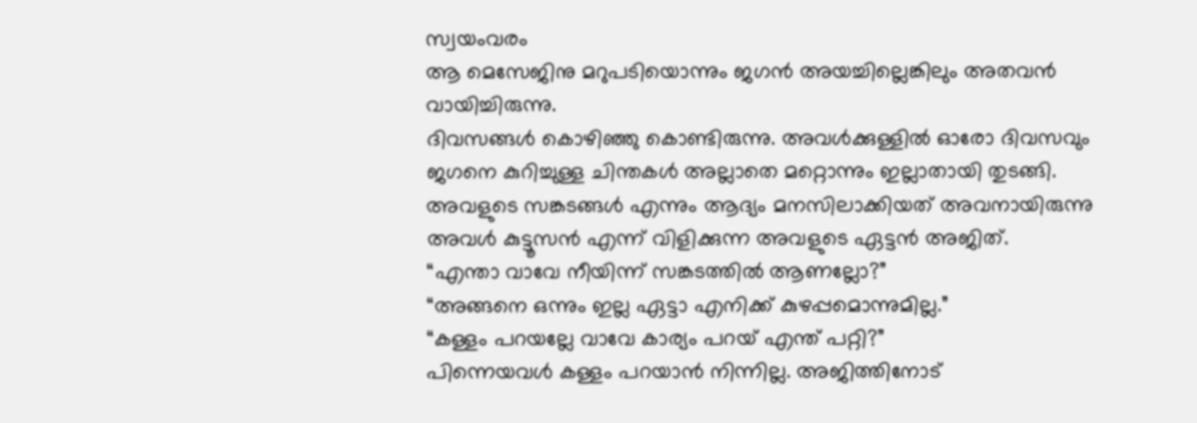സ്വയംവരം
ആ മെസേജിനു മറുപടിയൊന്നും ജഗൻ അയച്ചില്ലെങ്കിലും അതവൻ വായിച്ചിരുന്നു.
ദിവസങ്ങൾ കൊഴിഞ്ഞു കൊണ്ടിരുന്നു. അവൾക്കുള്ളിൽ ഓരോ ദിവസവും ജഗനെ കുറിച്ചുള്ള ചിന്തകൾ അല്ലാതെ മറ്റൊന്നും ഇല്ലാതായി തുടങ്ങി.
അവളുടെ സങ്കടങ്ങൾ എന്നും ആദ്യം മനസിലാക്കിയത് അവനായിരുന്നു അവൾ കുട്ടൂസൻ എന്ന് വിളിക്കുന്ന അവളുടെ ഏട്ടൻ അജിത്.
“എന്താ വാവേ നീയിന്ന് സങ്കടത്തിൽ ആണല്ലോ?”
“അങ്ങനെ ഒന്നും ഇല്ല ഏട്ടാ എനിക്ക് കുഴപ്പമൊന്നുമില്ല.”
“കള്ളം പറയല്ലേ വാവേ കാര്യം പറയ് എന്ത് പറ്റി?”
പിന്നെയവൾ കള്ളം പറയാൻ നിന്നില്ല. അജിത്തിനോട്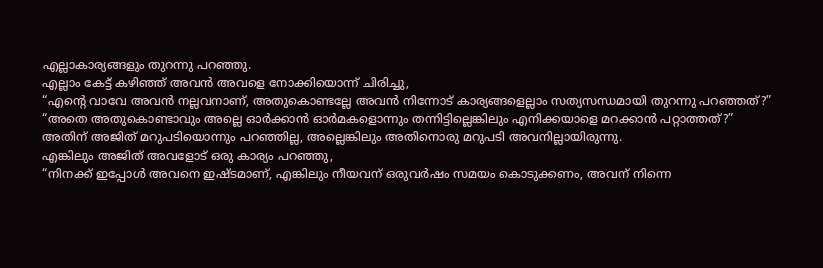എല്ലാകാര്യങ്ങളും തുറന്നു പറഞ്ഞു.
എല്ലാം കേട്ട് കഴിഞ്ഞ് അവൻ അവളെ നോക്കിയൊന്ന് ചിരിച്ചു,
“എന്റെ വാവേ അവൻ നല്ലവനാണ്, അതുകൊണ്ടല്ലേ അവൻ നിന്നോട് കാര്യങ്ങളെല്ലാം സത്യസന്ധമായി തുറന്നു പറഞ്ഞത്?”
“അതെ അതുകൊണ്ടാവും അല്ലെ ഓർക്കാൻ ഓർമകളൊന്നും തന്നിട്ടില്ലെങ്കിലും എനിക്കയാളെ മറക്കാൻ പറ്റാത്തത്?”
അതിന് അജിത് മറുപടിയൊന്നും പറഞ്ഞില്ല, അല്ലെങ്കിലും അതിനൊരു മറുപടി അവനില്ലായിരുന്നു.
എങ്കിലും അജിത് അവളോട് ഒരു കാര്യം പറഞ്ഞു,
“നിനക്ക് ഇപ്പോൾ അവനെ ഇഷ്ടമാണ്, എങ്കിലും നീയവന് ഒരുവർഷം സമയം കൊടുക്കണം, അവന് നിന്നെ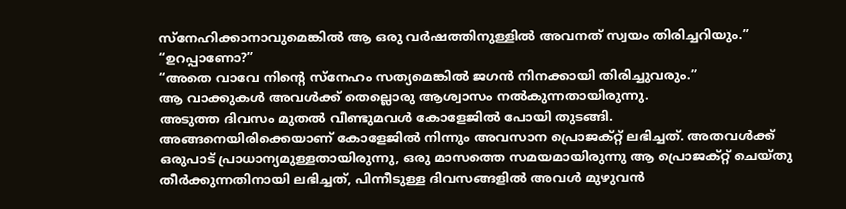സ്നേഹിക്കാനാവുമെങ്കിൽ ആ ഒരു വർഷത്തിനുള്ളിൽ അവനത് സ്വയം തിരിച്ചറിയും.”
“ഉറപ്പാണോ?”
“അതെ വാവേ നിന്റെ സ്നേഹം സത്യമെങ്കിൽ ജഗൻ നിനക്കായി തിരിച്ചുവരും.”
ആ വാക്കുകൾ അവൾക്ക് തെല്ലൊരു ആശ്വാസം നൽകുന്നതായിരുന്നു.
അടുത്ത ദിവസം മുതൽ വീണ്ടുമവൾ കോളേജിൽ പോയി തുടങ്ങി.
അങ്ങനെയിരിക്കെയാണ് കോളേജിൽ നിന്നും അവസാന പ്രൊജക്റ്റ് ലഭിച്ചത്. അതവൾക്ക് ഒരുപാട് പ്രാധാന്യമുള്ളതായിരുന്നു, ഒരു മാസത്തെ സമയമായിരുന്നു ആ പ്രൊജക്റ്റ് ചെയ്തു തീർക്കുന്നതിനായി ലഭിച്ചത്, പിന്നീടുള്ള ദിവസങ്ങളിൽ അവൾ മുഴുവൻ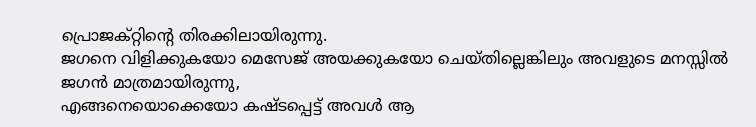പ്രൊജക്റ്റിന്റെ തിരക്കിലായിരുന്നു.
ജഗനെ വിളിക്കുകയോ മെസേജ് അയക്കുകയോ ചെയ്തില്ലെങ്കിലും അവളുടെ മനസ്സിൽ ജഗൻ മാത്രമായിരുന്നു,
എങ്ങനെയൊക്കെയോ കഷ്ടപ്പെട്ട് അവൾ ആ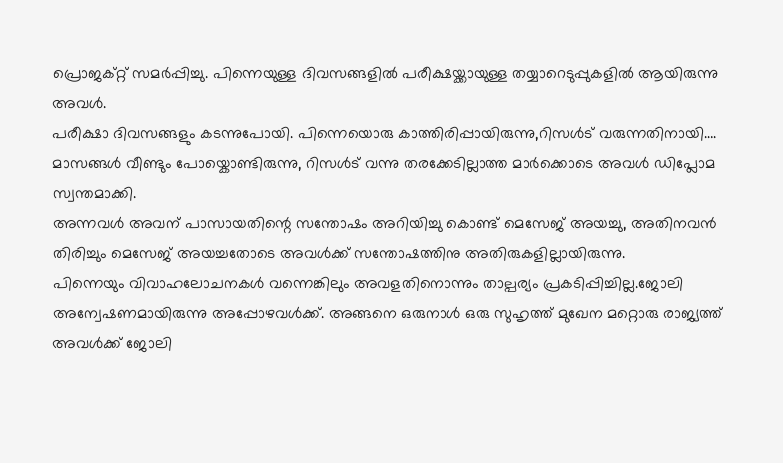പ്രൊജക്റ്റ് സമർപ്പിച്ചു. പിന്നെയുള്ള ദിവസങ്ങളിൽ പരീക്ഷയ്ക്കായുള്ള തയ്യാറെടുപ്പുകളിൽ ആയിരുന്നു അവൾ.
പരീക്ഷാ ദിവസങ്ങളും കടന്നുപോയി. പിന്നെയൊരു കാത്തിരിപ്പായിരുന്നു,റിസൾട് വരുന്നതിനായി….
മാസങ്ങൾ വീണ്ടും പോയ്കൊണ്ടിരുന്നു, റിസൾട് വന്നു തരക്കേടില്ലാത്ത മാർക്കൊടെ അവൾ ഡിപ്ലോമ സ്വന്തമാക്കി.
അന്നവൾ അവന് പാസായതിന്റെ സന്തോഷം അറിയിച്ചു കൊണ്ട് മെസേജ് അയച്ചു, അതിനവൻ തിരിച്ചും മെസേജ് അയച്ചതോടെ അവൾക്ക് സന്തോഷത്തിനു അതിരുകളില്ലായിരുന്നു.
പിന്നെയും വിവാഹലോചനകൾ വന്നെങ്കിലും അവളതിനൊന്നും താല്പര്യം പ്രകടിപ്പിച്ചില്ല.ജോലി അന്വേഷണമായിരുന്നു അപ്പോഴവൾക്ക്. അങ്ങനെ ഒരുനാൾ ഒരു സുഹൃത്ത് മുഖേന മറ്റൊരു രാജ്യത്ത് അവൾക്ക് ജോലി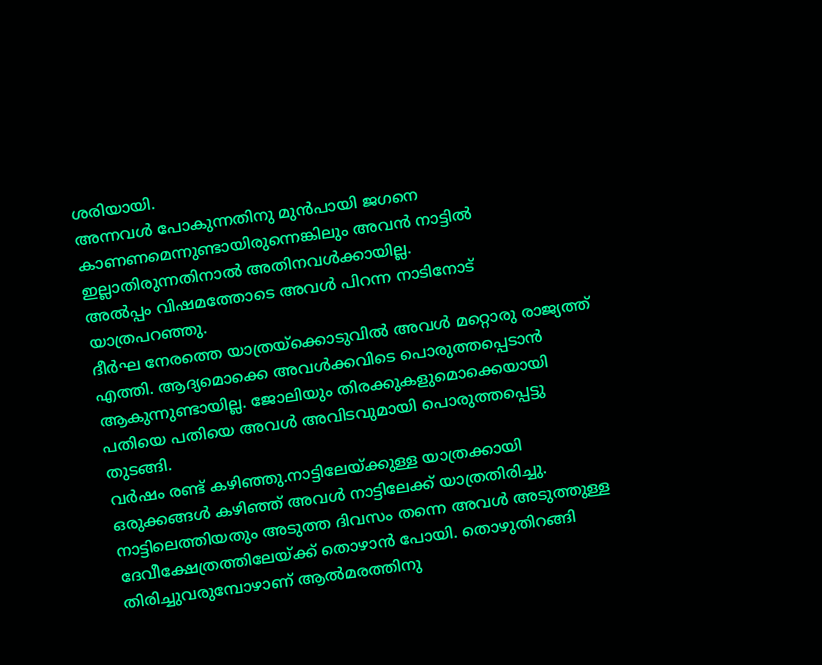ശരിയായി.
അന്നവൾ പോകുന്നതിനു മുൻപായി ജഗനെ കാണണമെന്നുണ്ടായിരുന്നെങ്കിലും അവൻ നാട്ടിൽ ഇല്ലാതിരുന്നതിനാൽ അതിനവൾക്കായില്ല.
അൽപ്പം വിഷമത്തോടെ അവൾ പിറന്ന നാടിനോട് യാത്രപറഞ്ഞു.
ദീർഘ നേരത്തെ യാത്രയ്ക്കൊടുവിൽ അവൾ മറ്റൊരു രാജ്യത്ത് എത്തി. ആദ്യമൊക്കെ അവൾക്കവിടെ പൊരുത്തപ്പെടാൻ ആകുന്നുണ്ടായില്ല. ജോലിയും തിരക്കുകളുമൊക്കെയായി പതിയെ പതിയെ അവൾ അവിടവുമായി പൊരുത്തപ്പെട്ടു തുടങ്ങി.
വർഷം രണ്ട് കഴിഞ്ഞു.നാട്ടിലേയ്ക്കുള്ള യാത്രക്കായി ഒരുക്കങ്ങൾ കഴിഞ്ഞ് അവൾ നാട്ടിലേക്ക് യാത്രതിരിച്ചു.
നാട്ടിലെത്തിയതും അടുത്ത ദിവസം തന്നെ അവൾ അടുത്തുള്ള ദേവീക്ഷേത്രത്തിലേയ്ക്ക് തൊഴാൻ പോയി. തൊഴുതിറങ്ങി തിരിച്ചുവരുമ്പോഴാണ് ആൽമരത്തിനു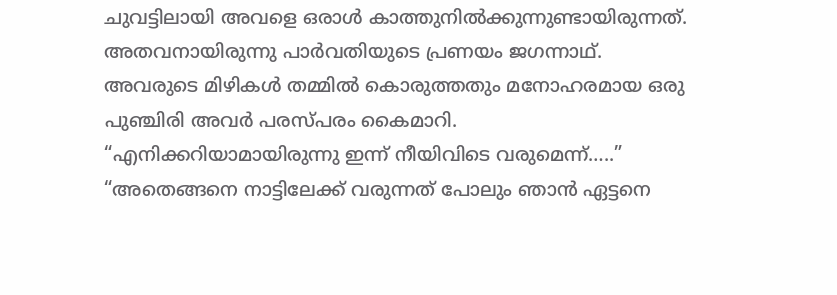ചുവട്ടിലായി അവളെ ഒരാൾ കാത്തുനിൽക്കുന്നുണ്ടായിരുന്നത്.
അതവനായിരുന്നു പാർവതിയുടെ പ്രണയം ജഗന്നാഥ്.
അവരുടെ മിഴികൾ തമ്മിൽ കൊരുത്തതും മനോഹരമായ ഒരു പുഞ്ചിരി അവർ പരസ്പരം കൈമാറി.
“എനിക്കറിയാമായിരുന്നു ഇന്ന് നീയിവിടെ വരുമെന്ന്…..”
“അതെങ്ങനെ നാട്ടിലേക്ക് വരുന്നത് പോലും ഞാൻ ഏട്ടനെ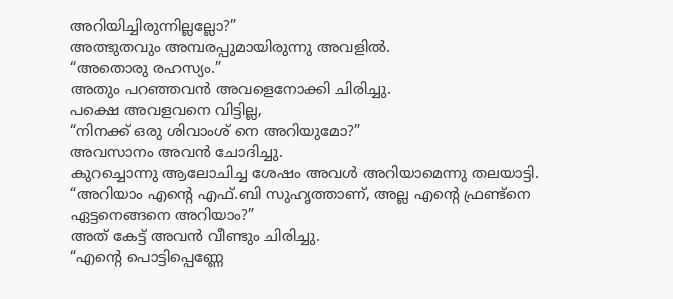അറിയിച്ചിരുന്നില്ലല്ലോ?”
അത്ഭുതവും അമ്പരപ്പുമായിരുന്നു അവളിൽ.
“അതൊരു രഹസ്യം.”
അതും പറഞ്ഞവൻ അവളെനോക്കി ചിരിച്ചു.
പക്ഷെ അവളവനെ വിട്ടില്ല,
“നിനക്ക് ഒരു ശിവാംശ് നെ അറിയുമോ?”
അവസാനം അവൻ ചോദിച്ചു.
കുറച്ചൊന്നു ആലോചിച്ച ശേഷം അവൾ അറിയാമെന്നു തലയാട്ടി.
“അറിയാം എന്റെ എഫ്.ബി സുഹൃത്താണ്, അല്ല എന്റെ ഫ്രണ്ട്നെ ഏട്ടനെങ്ങനെ അറിയാം?”
അത് കേട്ട് അവൻ വീണ്ടും ചിരിച്ചു.
“എന്റെ പൊട്ടിപ്പെണ്ണേ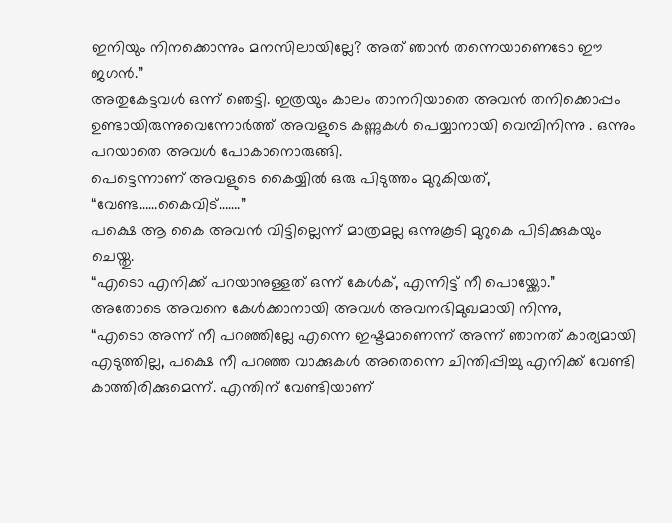ഇനിയും നിനക്കൊന്നും മനസിലായില്ലേ? അത് ഞാൻ തന്നെയാണെടോ ഈ ജഗൻ.”
അതുകേട്ടവൾ ഒന്ന് ഞെട്ടി. ഇത്രയും കാലം താനറിയാതെ അവൻ തനിക്കൊപ്പം ഉണ്ടായിരുന്നുവെന്നോർത്ത് അവളുടെ കണ്ണുകൾ പെയ്യാനായി വെമ്പിനിന്നു . ഒന്നും പറയാതെ അവൾ പോകാനൊരുങ്ങി.
പെട്ടെന്നാണ് അവളുടെ കൈയ്യിൽ ഒരു പിടുത്തം മുറുകിയത്,
“വേണ്ട……കൈവിട്…….”
പക്ഷെ ആ കൈ അവൻ വിട്ടില്ലെന്ന് മാത്രമല്ല ഒന്നുകൂടി മുറുകെ പിടിക്കുകയും ചെയ്തു.
“എടൊ എനിക്ക് പറയാനുള്ളത് ഒന്ന് കേൾക്, എന്നിട്ട് നീ പൊയ്ക്കോ.”
അതോടെ അവനെ കേൾക്കാനായി അവൾ അവനഭിമുഖമായി നിന്നു,
“എടൊ അന്ന് നീ പറഞ്ഞില്ലേ എന്നെ ഇഷ്ടമാണെന്ന് അന്ന് ഞാനത് കാര്യമായി എടുത്തില്ല, പക്ഷെ നീ പറഞ്ഞ വാക്കുകൾ അതെന്നെ ചിന്തിപ്പിച്ചു എനിക്ക് വേണ്ടി കാത്തിരിക്കുമെന്ന്. എന്തിന് വേണ്ടിയാണ്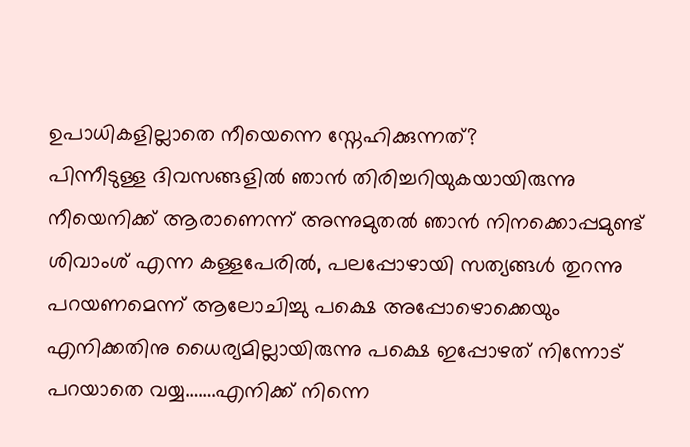ഉപാധികളില്ലാതെ നീയെന്നെ സ്നേഹിക്കുന്നത്?
പിന്നീടുള്ള ദിവസങ്ങളിൽ ഞാൻ തിരിച്ചറിയുകയായിരുന്നു നീയെനിക്ക് ആരാണെന്ന് അന്നുമുതൽ ഞാൻ നിനക്കൊപ്പമുണ്ട് ശിവാംശ് എന്ന കള്ളപേരിൽ, പലപ്പോഴായി സത്യങ്ങൾ തുറന്നു പറയണമെന്ന് ആലോചിച്ചു പക്ഷെ അപ്പോഴൊക്കെയും എനിക്കതിനു ധൈര്യമില്ലായിരുന്നു പക്ഷെ ഇപ്പോഴത് നിന്നോട് പറയാതെ വയ്യ…….എനിക്ക് നിന്നെ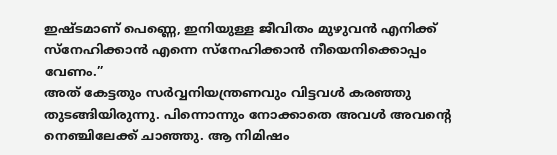ഇഷ്ടമാണ് പെണ്ണെ, ഇനിയുള്ള ജീവിതം മുഴുവൻ എനിക്ക് സ്നേഹിക്കാൻ എന്നെ സ്നേഹിക്കാൻ നീയെനിക്കൊപ്പം വേണം.”
അത് കേട്ടതും സർവ്വനിയന്ത്രണവും വിട്ടവൾ കരഞ്ഞു തുടങ്ങിയിരുന്നു. പിന്നൊന്നും നോക്കാതെ അവൾ അവന്റെ നെഞ്ചിലേക്ക് ചാഞ്ഞു. ആ നിമിഷം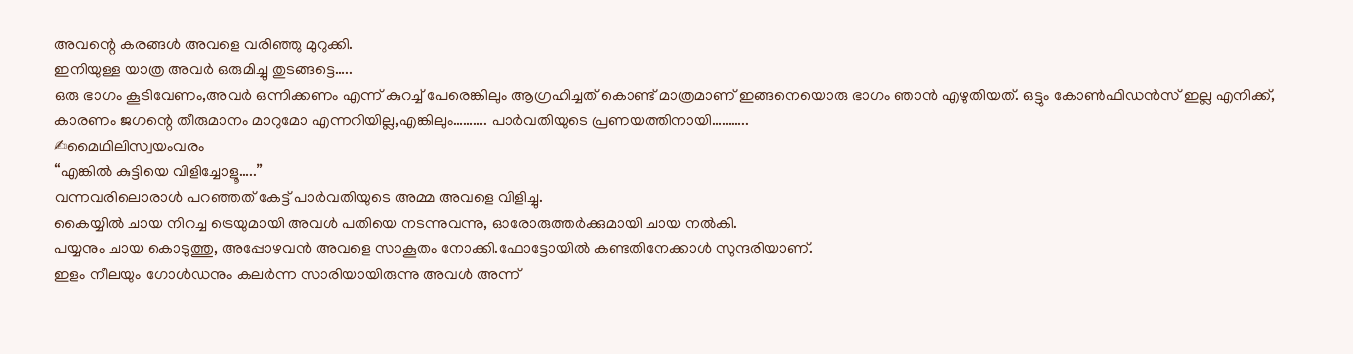അവന്റെ കരങ്ങൾ അവളെ വരിഞ്ഞു മുറുക്കി.
ഇനിയുള്ള യാത്ര അവർ ഒരുമിച്ചു തുടങ്ങട്ടെ…..
ഒരു ഭാഗം കൂടിവേണം,അവർ ഒന്നിക്കണം എന്ന് കുറച്ച് പേരെങ്കിലും ആഗ്രഹിച്ചത് കൊണ്ട് മാത്രമാണ് ഇങ്ങനെയൊരു ഭാഗം ഞാൻ എഴുതിയത്. ഒട്ടും കോൺഫിഡൻസ് ഇല്ല എനിക്ക്, കാരണം ജഗന്റെ തീരുമാനം മാറുമോ എന്നറിയില്ല,എങ്കിലും………. പാർവതിയുടെ പ്രണയത്തിനായി………..
✍മൈഥിലിസ്വയംവരം
“എങ്കിൽ കുട്ടിയെ വിളിച്ചോളൂ…..”
വന്നവരിലൊരാൾ പറഞ്ഞത് കേട്ട് പാർവതിയുടെ അമ്മ അവളെ വിളിച്ചു.
കൈയ്യിൽ ചായ നിറച്ച ട്രെയുമായി അവൾ പതിയെ നടന്നുവന്നു, ഓരോരുത്തർക്കുമായി ചായ നൽകി.
പയ്യനും ചായ കൊടുത്തു, അപ്പോഴവൻ അവളെ സാകൂതം നോക്കി.ഫോട്ടോയിൽ കണ്ടതിനേക്കാൾ സുന്ദരിയാണ്.
ഇളം നീലയും ഗോൾഡനും കലർന്ന സാരിയായിരുന്നു അവൾ അന്ന്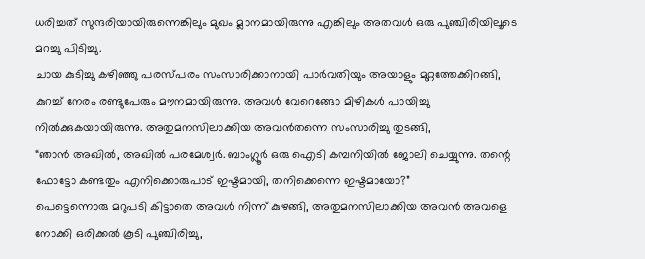ധരിച്ചത് സുന്ദരിയായിരുന്നെങ്കിലും മുഖം മ്ലാനമായിരുന്നു എങ്കിലും അതവൾ ഒരു പുഞ്ചിരിയിലൂടെ മറച്ചു പിടിച്ചു.
ചായ കുടിച്ചു കഴിഞ്ഞു പരസ്പരം സംസാരിക്കാനായി പാർവതിയും അയാളും മുറ്റത്തേക്കിറങ്ങി,
കുറച്ച് നേരം രണ്ടുപേരും മൗനമായിരുന്നു. അവൾ വേറെങ്ങോ മിഴികൾ പായിച്ചു നിൽക്കുകയായിരുന്നു. അതുമനസിലാക്കിയ അവൻതന്നെ സംസാരിച്ചു തുടങ്ങി,
“ഞാൻ അഖിൽ, അഖിൽ പരമേശ്വർ. ബാംഗ്ലൂർ ഒരു ഐടി കമ്പനിയിൽ ജോലി ചെയ്യുന്നു. തന്റെ ഫോട്ടോ കണ്ടതും എനിക്കൊരുപാട് ഇഷ്ടമായി, തനിക്കെന്നെ ഇഷ്ടമായോ?”
പെട്ടെന്നൊരു മറുപടി കിട്ടാതെ അവൾ നിന്ന് കുഴങ്ങി, അതുമനസിലാക്കിയ അവൻ അവളെ നോക്കി ഒരിക്കൽ കൂടി പുഞ്ചിരിച്ചു,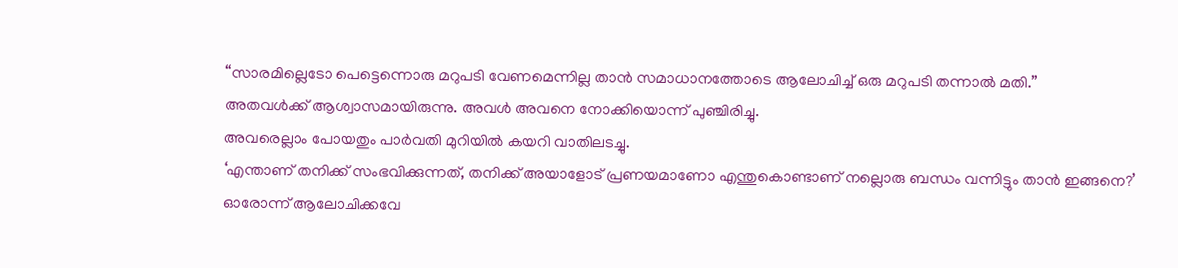“സാരമില്ലെടോ പെട്ടെന്നൊരു മറുപടി വേണമെന്നില്ല താൻ സമാധാനത്തോടെ ആലോചിച്ച് ഒരു മറുപടി തന്നാൽ മതി.”
അതവൾക്ക് ആശ്വാസമായിരുന്നു. അവൾ അവനെ നോക്കിയൊന്ന് പുഞ്ചിരിച്ചു.
അവരെല്ലാം പോയതും പാർവതി മുറിയിൽ കയറി വാതിലടച്ചു.
‘എന്താണ് തനിക്ക് സംഭവിക്കുന്നത്, തനിക്ക് അയാളോട് പ്രണയമാണോ എന്തുകൊണ്ടാണ് നല്ലൊരു ബന്ധം വന്നിട്ടും താൻ ഇങ്ങനെ?’
ഓരോന്ന് ആലോചിക്കവേ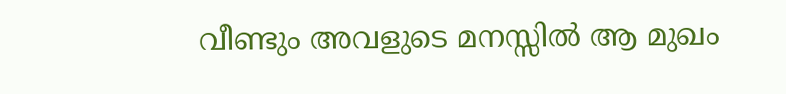വീണ്ടും അവളുടെ മനസ്സിൽ ആ മുഖം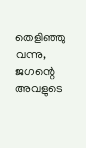തെളിഞ്ഞു വന്നു, ജഗന്റെ അവളുടെ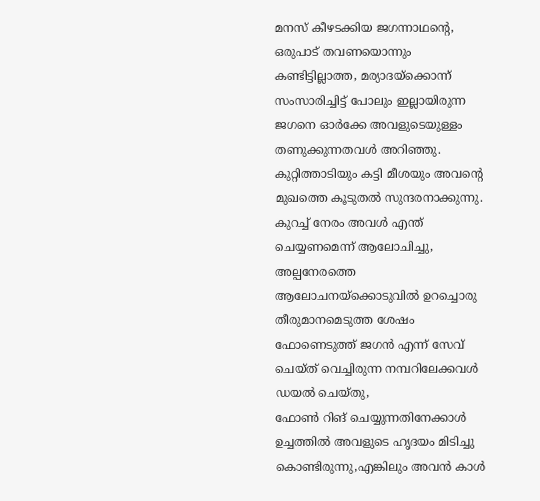മനസ് കീഴടക്കിയ ജഗന്നാഥന്റെ,
ഒരുപാട് തവണയൊന്നും കണ്ടിട്ടില്ലാത്ത, മര്യാദയ്ക്കൊന്ന് സംസാരിച്ചിട്ട് പോലും ഇല്ലായിരുന്ന ജഗനെ ഓർക്കേ അവളുടെയുള്ളം തണുക്കുന്നതവൾ അറിഞ്ഞു.
കുറ്റിത്താടിയും കട്ടി മീശയും അവന്റെ മുഖത്തെ കൂടുതൽ സുന്ദരനാക്കുന്നു.
കുറച്ച് നേരം അവൾ എന്ത് ചെയ്യണമെന്ന് ആലോചിച്ചു,
അല്പനേരത്തെ ആലോചനയ്ക്കൊടുവിൽ ഉറച്ചൊരു തീരുമാനമെടുത്ത ശേഷം ഫോണെടുത്ത് ജഗൻ എന്ന് സേവ് ചെയ്ത് വെച്ചിരുന്ന നമ്പറിലേക്കവൾ ഡയൽ ചെയ്തു,
ഫോൺ റിങ് ചെയ്യുന്നതിനേക്കാൾ ഉച്ചത്തിൽ അവളുടെ ഹൃദയം മിടിച്ചു കൊണ്ടിരുന്നു,എങ്കിലും അവൻ കാൾ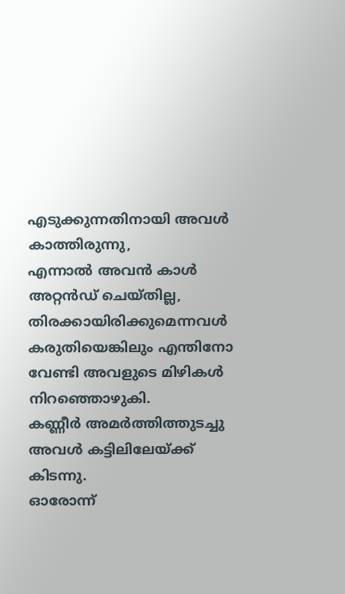എടുക്കുന്നതിനായി അവൾ കാത്തിരുന്നു,
എന്നാൽ അവൻ കാൾ അറ്റൻഡ് ചെയ്തില്ല, തിരക്കായിരിക്കുമെന്നവൾ കരുതിയെങ്കിലും എന്തിനോ വേണ്ടി അവളുടെ മിഴികൾ നിറഞ്ഞൊഴുകി.
കണ്ണീർ അമർത്തിത്തുടച്ചു അവൾ കട്ടിലിലേയ്ക്ക് കിടന്നു.
ഓരോന്ന്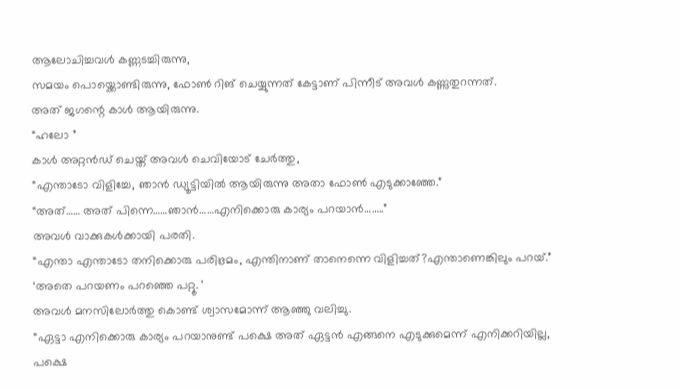ആലോചിച്ചവൾ കണ്ണടച്ചിരുന്നു,
സമയം പൊയ്ക്കൊണ്ടിരുന്നു, ഫോൺ റിങ് ചെയ്യുന്നത് കേട്ടാണ് പിന്നീട് അവൾ കണ്ണുതുറന്നത്.
അത് ജഗന്റെ കാൾ ആയിരുന്നു.
“ഹലോ ”
കാൾ അറ്റൻഡ് ചെയ്ത് അവൾ ചെവിയോട് ചേർത്തു,
“എന്താടോ വിളിച്ചേ, ഞാൻ ഡ്യൂട്ടിയിൽ ആയിരുന്നു അതാ ഫോൺ എടുക്കാഞ്ഞേ.”
“അത്…… അത് പിന്നെ……ഞാൻ……എനിക്കൊരു കാര്യം പറയാൻ……..”
അവൾ വാക്കുകൾക്കായി പരതി.
“എന്താ എന്താടോ തനിക്കൊരു പരിഭ്രമം, എന്തിനാണ് താനെന്നെ വിളിച്ചത്?എന്താണെങ്കിലും പറയ്.”
‘അതെ പറയണം പറഞ്ഞെ പറ്റൂ. ’
അവൾ മനസിലോർത്തു കൊണ്ട് ശ്വാസമോന്ന് ആഞ്ഞു വലിച്ചു.
“ഏട്ടാ എനിക്കൊരു കാര്യം പറയാനുണ്ട് പക്ഷെ അത് ഏട്ടൻ എങ്ങനെ എടുക്കുമെന്ന് എനിക്കറിയില്ല, പക്ഷെ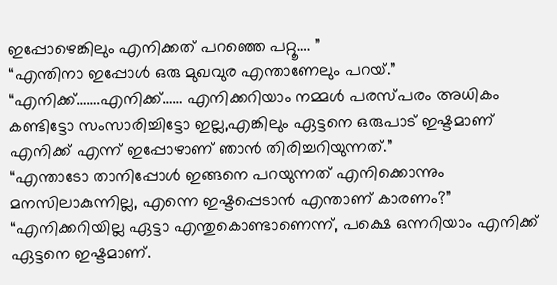ഇപ്പോഴെങ്കിലും എനിക്കത് പറഞ്ഞെ പറ്റൂ…. ”
“എന്തിനാ ഇപ്പോൾ ഒരു മുഖവുര എന്താണേലും പറയ്.”
“എനിക്ക്…….എനിക്ക്…… എനിക്കറിയാം നമ്മൾ പരസ്പരം അധികം കണ്ടിട്ടോ സംസാരിച്ചിട്ടോ ഇല്ല,എങ്കിലും ഏട്ടനെ ഒരുപാട് ഇഷ്ടമാണ് എനിക്ക് എന്ന് ഇപ്പോഴാണ് ഞാൻ തിരിച്ചറിയുന്നത്.”
“എന്താടോ താനിപ്പോൾ ഇങ്ങനെ പറയുന്നത് എനിക്കൊന്നും മനസിലാകുന്നില്ല, എന്നെ ഇഷ്ടപ്പെടാൻ എന്താണ് കാരണം?”
“എനിക്കറിയില്ല ഏട്ടാ എന്തുകൊണ്ടാണെന്ന്, പക്ഷെ ഒന്നറിയാം എനിക്ക് ഏട്ടനെ ഇഷ്ടമാണ്.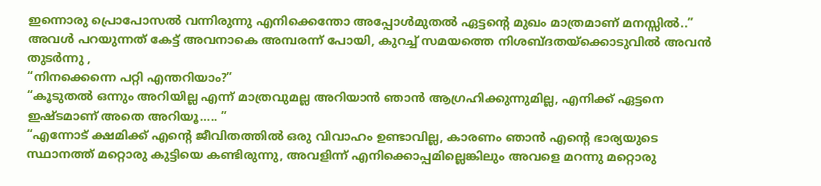ഇന്നൊരു പ്രൊപോസൽ വന്നിരുന്നു എനിക്കെന്തോ അപ്പോൾമുതൽ ഏട്ടന്റെ മുഖം മാത്രമാണ് മനസ്സിൽ..”
അവൾ പറയുന്നത് കേട്ട് അവനാകെ അമ്പരന്ന് പോയി, കുറച്ച് സമയത്തെ നിശബ്ദതയ്ക്കൊടുവിൽ അവൻ തുടർന്നു ,
“നിനക്കെന്നെ പറ്റി എന്തറിയാം?”
“കൂടുതൽ ഒന്നും അറിയില്ല എന്ന് മാത്രവുമല്ല അറിയാൻ ഞാൻ ആഗ്രഹിക്കുന്നുമില്ല, എനിക്ക് ഏട്ടനെ ഇഷ്ടമാണ് അതെ അറിയൂ….. ”
“എന്നോട് ക്ഷമിക്ക് എന്റെ ജീവിതത്തിൽ ഒരു വിവാഹം ഉണ്ടാവില്ല, കാരണം ഞാൻ എന്റെ ഭാര്യയുടെ സ്ഥാനത്ത് മറ്റൊരു കുട്ടിയെ കണ്ടിരുന്നു, അവളിന്ന് എനിക്കൊപ്പമില്ലെങ്കിലും അവളെ മറന്നു മറ്റൊരു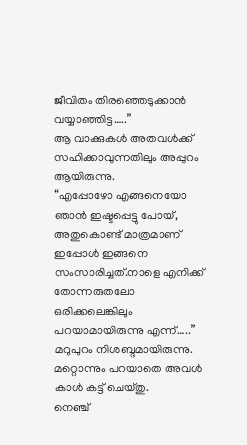ജീവിതം തിരഞ്ഞെടുക്കാൻ വയ്യാഞ്ഞിട്ട…..”
ആ വാക്കുകൾ അതവൾക്ക് സഹിക്കാവുന്നതിലും അപ്പുറം ആയിരുന്നു.
“എപ്പോഴോ എങ്ങനെയോ ഞാൻ ഇഷ്ടപ്പെട്ടു പോയ്, അതുകൊണ്ട് മാത്രമാണ് ഇപ്പോൾ ഇങ്ങനെ സംസാരിച്ചത്.നാളെ എനിക്ക് തോന്നരുതലോ ഒരിക്കലെങ്കിലും പറയാമായിരുന്നു എന്ന്…..”
മറുപുറം നിശബ്ദമായിരുന്നു. മറ്റൊന്നും പറയാതെ അവൾ കാൾ കട്ട് ചെയ്തു.
നെഞ്ച്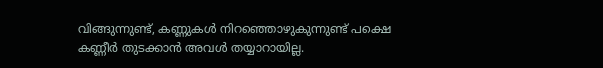വിങ്ങുന്നുണ്ട്, കണ്ണുകൾ നിറഞ്ഞൊഴുകുന്നുണ്ട് പക്ഷെ കണ്ണീർ തുടക്കാൻ അവൾ തയ്യാറായില്ല.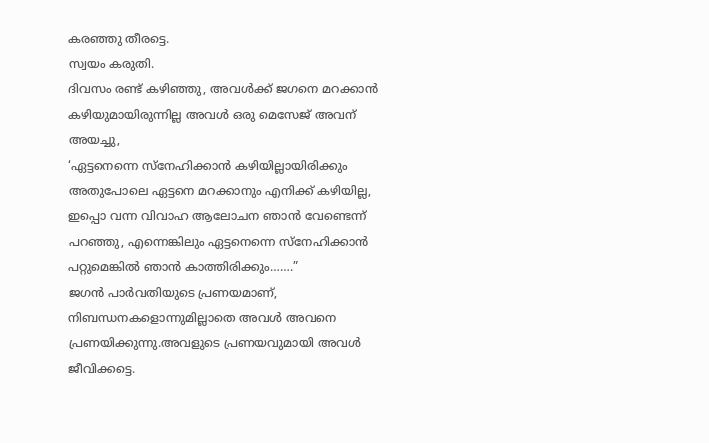കരഞ്ഞു തീരട്ടെ.
സ്വയം കരുതി.
ദിവസം രണ്ട് കഴിഞ്ഞു, അവൾക്ക് ജഗനെ മറക്കാൻ കഴിയുമായിരുന്നില്ല അവൾ ഒരു മെസേജ് അവന് അയച്ചു,
‘ഏട്ടനെന്നെ സ്നേഹിക്കാൻ കഴിയില്ലായിരിക്കും അതുപോലെ ഏട്ടനെ മറക്കാനും എനിക്ക് കഴിയില്ല, ഇപ്പൊ വന്ന വിവാഹ ആലോചന ഞാൻ വേണ്ടെന്ന് പറഞ്ഞു, എന്നെങ്കിലും ഏട്ടനെന്നെ സ്നേഹിക്കാൻ പറ്റുമെങ്കിൽ ഞാൻ കാത്തിരിക്കും…….”
ജഗൻ പാർവതിയുടെ പ്രണയമാണ്, നിബന്ധനകളൊന്നുമില്ലാതെ അവൾ അവനെ പ്രണയിക്കുന്നു.അവളുടെ പ്രണയവുമായി അവൾ ജീവിക്കട്ടെ.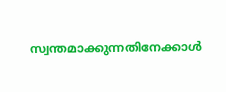സ്വന്തമാക്കുന്നതിനേക്കാൾ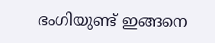ഭംഗിയുണ്ട് ഇങ്ങനെ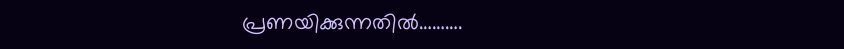പ്രണയിക്കുന്നതിൽ……….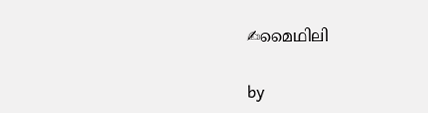✍മൈഥിലി

by